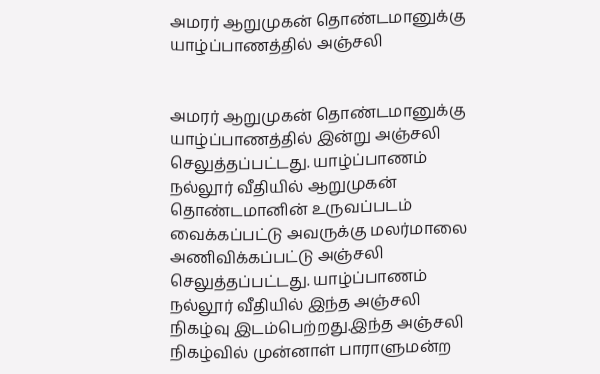அமரர் ஆறுமுகன் தொண்டமானுக்கு யாழ்ப்பாணத்தில் அஞ்சலி


அமரர் ஆறுமுகன் தொண்டமானுக்கு யாழ்ப்பாணத்தில் இன்று அஞ்சலி செலுத்தப்பட்டது. யாழ்ப்பாணம் நல்லூர் வீதியில் ஆறுமுகன் தொண்டமானின் உருவப்படம் வைக்கப்பட்டு அவருக்கு மலர்மாலை அணிவிக்கப்பட்டு அஞ்சலி செலுத்தப்பட்டது. யாழ்ப்பாணம் நல்லூர் வீதியில் இந்த அஞ்சலி நிகழ்வு இடம்பெற்றது.இந்த அஞ்சலி நிகழ்வில் முன்னாள் பாராளுமன்ற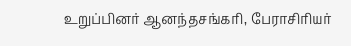உறுப்பினர் ஆனந்தசங்கரி, பேராசிரியர்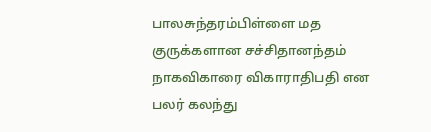பாலசுந்தரம்பிள்ளை மத குருக்களான சச்சிதானந்தம் நாகவிகாரை விகாராதிபதி என பலர் கலந்து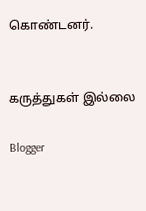கொண்டனர்.


கருத்துகள் இல்லை

Blogger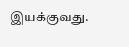இயக்குவது.